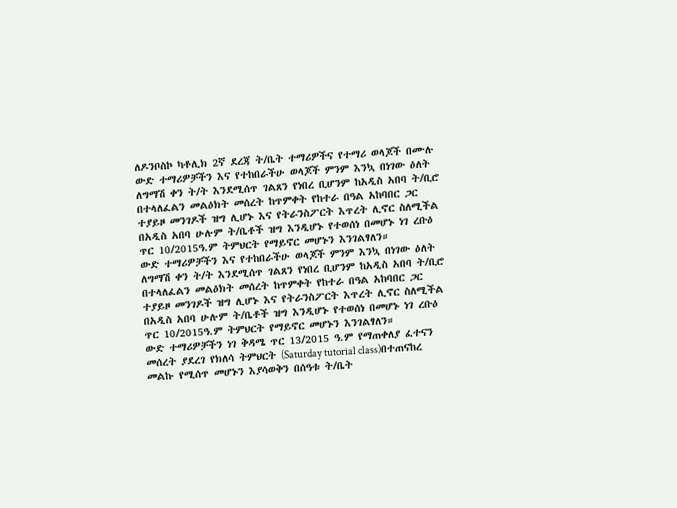ለዶንቦስኮ ካቶሊክ 2ኛ ደረጃ ት/ቤት ተማሪዎችና የተማሪ ወላጆች በሙሉ
ውድ ተማሪዎቻችን እና የተከበራችሁ ወላጆች ምንም እንኳ በነገው ዕለት ለግማሽ ቀን ት/ት እንደሚሰጥ ገልጸን የነበረ ቢሆንም ከአዲስ አበባ ት/ቢሮ በተላለፈልን መልዕክት መሰረት ከጥምቀት የከተራ በዓል አከባበር ጋር ተያይዞ መንገዶች ዝግ ሊሆኑ እና የትራንስፖርት እጥረት ሊኖር ስለሚችል በአዲስ አበባ ሁሉም ት/ቤቶች ዝግ እንዲሆኑ የተወሰነ በመሆኑ ነገ ረቡዕ ጥር 10/2015ዓ.ም ትምህርት የማይኖር መሆኑን እንገልፃለን።
ውድ ተማሪዎቻችን እና የተከበራችሁ ወላጆች ምንም እንኳ በነገው ዕለት ለግማሽ ቀን ት/ት እንደሚሰጥ ገልጸን የነበረ ቢሆንም ከአዲስ አበባ ት/ቢሮ በተላለፈልን መልዕክት መሰረት ከጥምቀት የከተራ በዓል አከባበር ጋር ተያይዞ መንገዶች ዝግ ሊሆኑ እና የትራንስፖርት እጥረት ሊኖር ስለሚችል በአዲስ አበባ ሁሉም ት/ቤቶች ዝግ እንዲሆኑ የተወሰነ በመሆኑ ነገ ረቡዕ ጥር 10/2015ዓ.ም ትምህርት የማይኖር መሆኑን እንገልፃለን።
ውድ ተማሪዎቻችን ነገ ቅዳሜ ጥር 13/2015 ዓ.ም የማጠቀለያ ፈተናን መሰረት ያደረገ የክለሳ ትምህርት (Saturday tutorial class)በተጠናከረ መልኩ የሚሰጥ መሆኑን እያሳወቅን በሰዓቱ ት/ቤት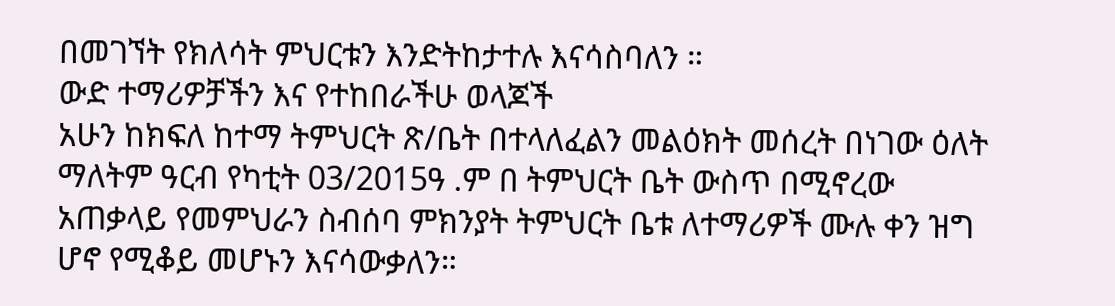በመገኘት የክለሳት ምህርቱን እንድትከታተሉ እናሳስባለን ።
ውድ ተማሪዎቻችን እና የተከበራችሁ ወላጆች
አሁን ከክፍለ ከተማ ትምህርት ጽ/ቤት በተላለፈልን መልዕክት መሰረት በነገው ዕለት ማለትም ዓርብ የካቲት 03/2015ዓ .ም በ ትምህርት ቤት ውስጥ በሚኖረው አጠቃላይ የመምህራን ስብሰባ ምክንያት ትምህርት ቤቱ ለተማሪዎች ሙሉ ቀን ዝግ ሆኖ የሚቆይ መሆኑን እናሳውቃለን።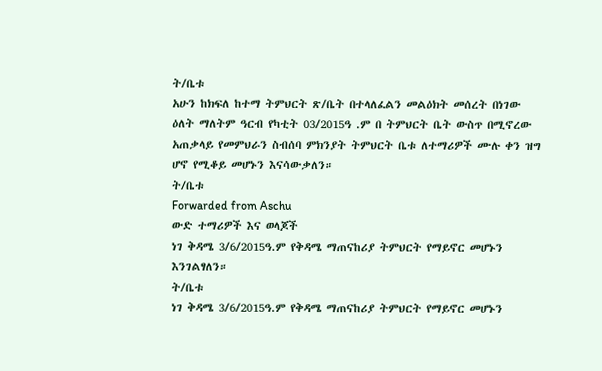ት/ቤቱ
አሁን ከክፍለ ከተማ ትምህርት ጽ/ቤት በተላለፈልን መልዕክት መሰረት በነገው ዕለት ማለትም ዓርብ የካቲት 03/2015ዓ .ም በ ትምህርት ቤት ውስጥ በሚኖረው አጠቃላይ የመምህራን ስብሰባ ምክንያት ትምህርት ቤቱ ለተማሪዎች ሙሉ ቀን ዝግ ሆኖ የሚቆይ መሆኑን እናሳውቃለን።
ት/ቤቱ
Forwarded from Aschu
ውድ ተማሪዎች እና ወላጆች
ነገ ቅዳሜ 3/6/2015ዓ.ም የቅዳሜ ማጠናከሪያ ትምህርት የማይኖር መሆኑን እንገልፃለን።
ት/ቤቱ
ነገ ቅዳሜ 3/6/2015ዓ.ም የቅዳሜ ማጠናከሪያ ትምህርት የማይኖር መሆኑን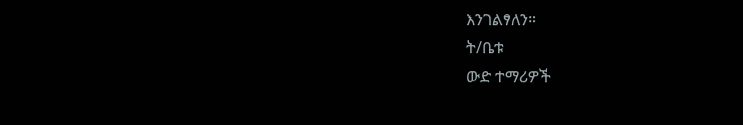እንገልፃለን።
ት/ቤቱ
ውድ ተማሪዎች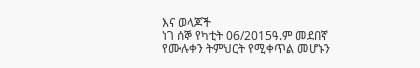እና ወላጆች
ነገ ሰኞ የካቲት 06/2015ዓ.ም መደበኛ የሙሉቀን ትምህርት የሚቀጥል መሆኑን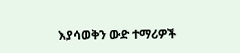እያሳወቅን ውድ ተማሪዎች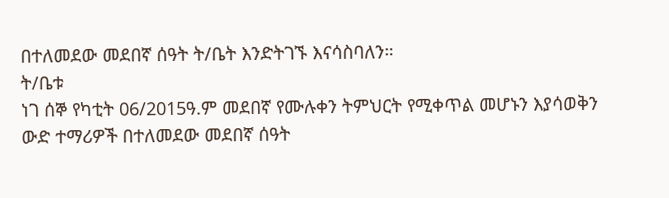በተለመደው መደበኛ ሰዓት ት/ቤት እንድትገኙ እናሳስባለን።
ት/ቤቱ
ነገ ሰኞ የካቲት 06/2015ዓ.ም መደበኛ የሙሉቀን ትምህርት የሚቀጥል መሆኑን እያሳወቅን ውድ ተማሪዎች በተለመደው መደበኛ ሰዓት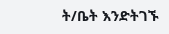ት/ቤት እንድትገኙ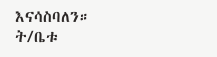እናሳስባለን።
ት/ቤቱ